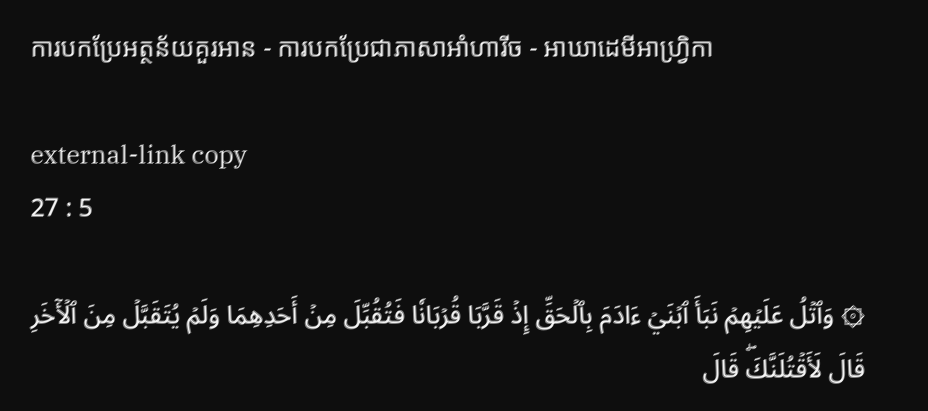ការបកប្រែអត្ថន័យគួរអាន - ការបកប្រែជាភាសាអាំហារីច - អាឃាដេមីអាហ្វ្រិកា

external-link copy
27 : 5

۞ وَٱتۡلُ عَلَيۡهِمۡ نَبَأَ ٱبۡنَيۡ ءَادَمَ بِٱلۡحَقِّ إِذۡ قَرَّبَا قُرۡبَانٗا فَتُقُبِّلَ مِنۡ أَحَدِهِمَا وَلَمۡ يُتَقَبَّلۡ مِنَ ٱلۡأٓخَرِ قَالَ لَأَقۡتُلَنَّكَۖ قَالَ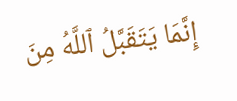إِنَّمَا يَتَقَبَّلُ ٱللَّهُ مِنَ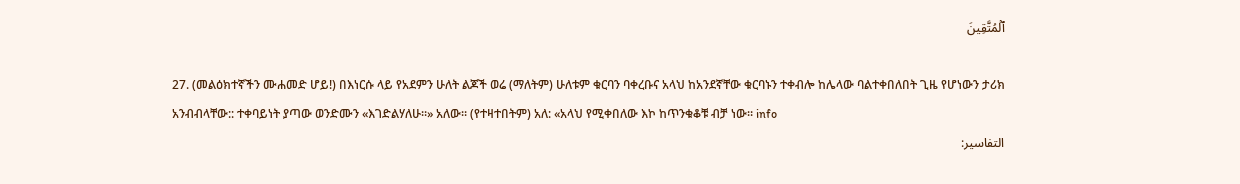ٱلۡمُتَّقِينَ

27. (መልዕክተኛችን ሙሐመድ ሆይ!) በእነርሱ ላይ የአደምን ሁለት ልጆች ወሬ (ማለትም) ሁለቱም ቁርባን ባቀረቡና አላህ ከአንደኛቸው ቁርባኑን ተቀብሎ ከሌላው ባልተቀበለበት ጊዜ የሆነውን ታሪክ አንብብላቸው:: ተቀባይነት ያጣው ወንድሙን «እገድልሃለሁ።» አለው። (የተዛተበትም) አለ: «አላህ የሚቀበለው እኮ ከጥንቁቆቹ ብቻ ነው። info
التفاسير: